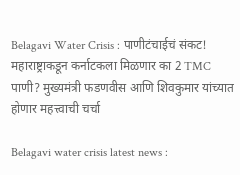Belagavi Water Crisis : पाणीटंचाईचं संकट! महाराष्ट्राकडून कर्नाटकला मिळणार का 2 TMC पाणी? मुख्यमंत्री फडणवीस आणि शिवकुमार यांच्यात होणार महत्त्वाची चर्चा

Belagavi water crisis latest news :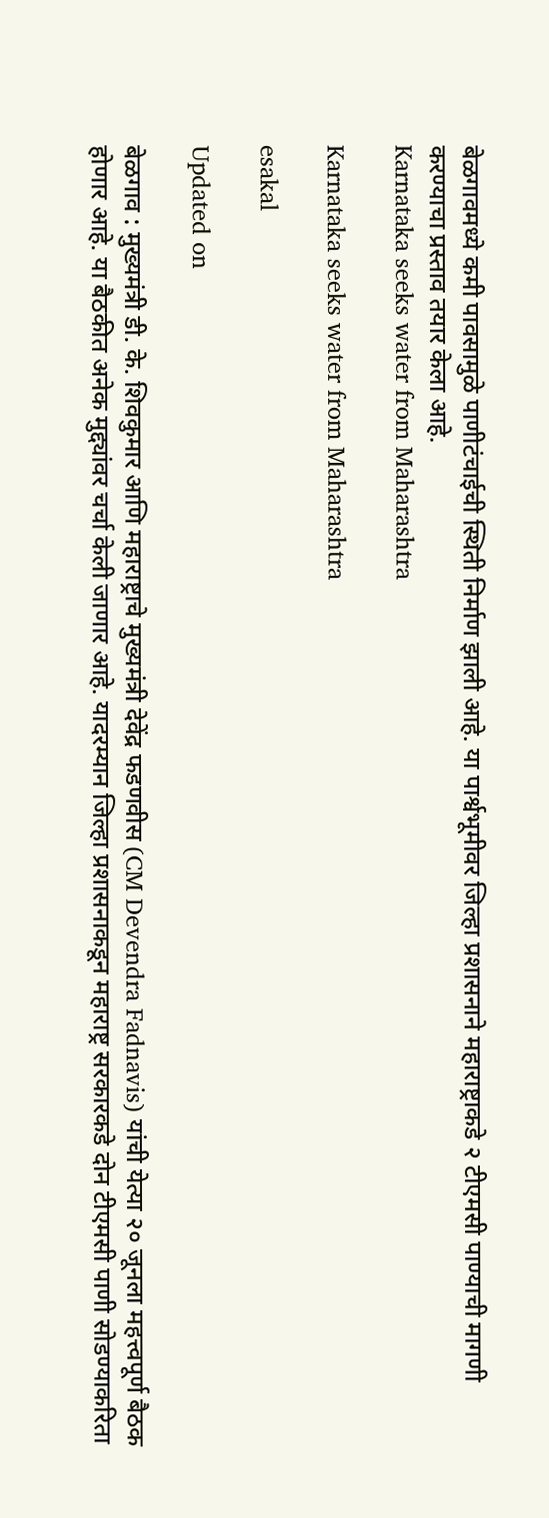बेळगावमध्ये कमी पावसामुळे पाणीटंचाईची स्थिती निर्माण झाली आहे. या पार्श्वभूमीवर जिल्हा प्रशासनाने महाराष्ट्राकडे २ टीएमसी पाण्याची मागणी करण्याचा प्रस्ताव तयार केला आहे.
Karnataka seeks water from Maharashtra

Karnataka seeks water from Maharashtra

esakal

Updated on

बेळगाव : मुख्यमंत्री डी. के. शिवकुमार आणि महाराष्ट्राचे मुख्यमंत्री देवेंद्र फडणवीस (CM Devendra Fadnavis) यांची येत्या २० जूनला महत्त्वपूर्ण बैठक होणार आहे. या बैठकीत अनेक मुद्द्यांवर चर्चा केली जाणार आहे. यादरम्यान जिल्हा प्रशासनाकडून महाराष्ट्र सरकारकडे दोन टीएमसी पाणी सोडण्याकरिता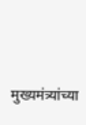मुख्यमंत्र्यांच्या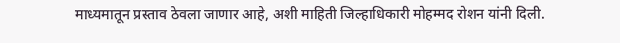माध्यमातून प्रस्ताव ठेवला जाणार आहे, अशी माहिती जिल्हाधिकारी मोहम्मद रोशन यांनी दिली.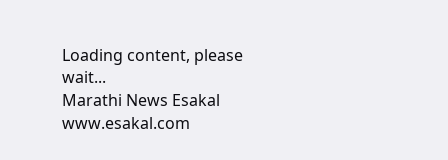Loading content, please wait...
Marathi News Esakal
www.esakal.com